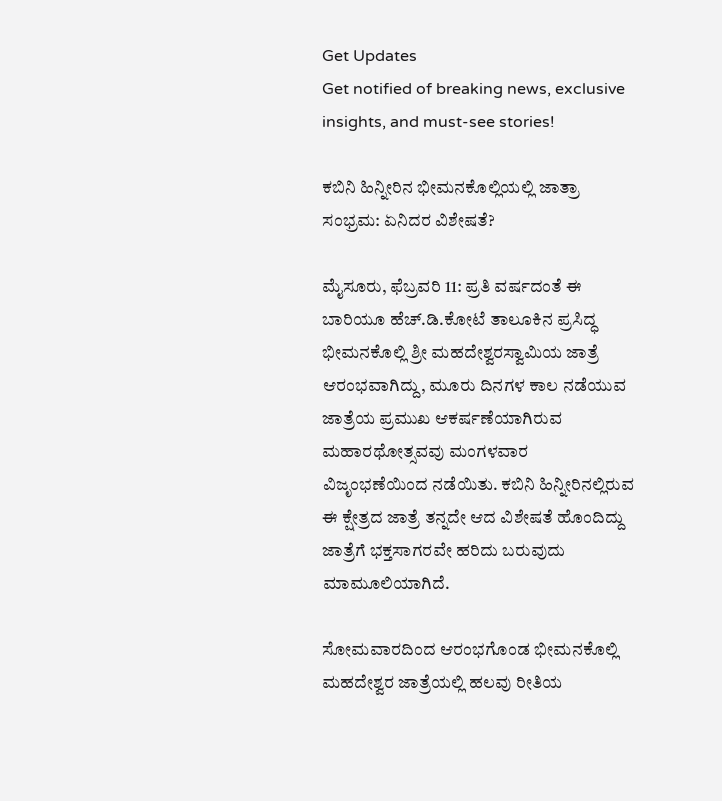Get Updates
Get notified of breaking news, exclusive insights, and must-see stories!

ಕಬಿನಿ ಹಿನ್ನೀರಿನ ಭೀಮನಕೊಲ್ಲಿಯಲ್ಲಿ ಜಾತ್ರಾ ಸಂಭ್ರಮ: ಏನಿದರ ವಿಶೇಷತೆ?

ಮೈಸೂರು, ಫೆಬ್ರವರಿ 11: ಪ್ರತಿ ವರ್ಷದಂತೆ ಈ ಬಾರಿಯೂ ಹೆಚ್.ಡಿ.ಕೋಟೆ ತಾಲೂಕಿನ ಪ್ರಸಿದ್ಧ ಭೀಮನಕೊಲ್ಲಿ ಶ್ರೀ ಮಹದೇಶ್ವರಸ್ವಾಮಿಯ ಜಾತ್ರೆ ಆರಂಭವಾಗಿದ್ದು, ಮೂರು ದಿನಗಳ ಕಾಲ ನಡೆಯುವ ಜಾತ್ರೆಯ ಪ್ರಮುಖ ಆಕರ್ಷಣೆಯಾಗಿರುವ ಮಹಾರಥೋತ್ಸವವು ಮಂಗಳವಾರ ವಿಜೃಂಭಣೆಯಿಂದ ನಡೆಯಿತು. ಕಬಿನಿ ಹಿನ್ನೀರಿನಲ್ಲಿರುವ ಈ ಕ್ಷೇತ್ರದ ಜಾತ್ರೆ ತನ್ನದೇ ಆದ ವಿಶೇಷತೆ ಹೊಂದಿದ್ದು ಜಾತ್ರೆಗೆ ಭಕ್ತಸಾಗರವೇ ಹರಿದು ಬರುವುದು ಮಾಮೂಲಿಯಾಗಿದೆ.

ಸೋಮವಾರದಿಂದ ಆರಂಭಗೊಂಡ ಭೀಮನಕೊಲ್ಲಿ ಮಹದೇಶ್ವರ ಜಾತ್ರೆಯಲ್ಲಿ ಹಲವು ರೀತಿಯ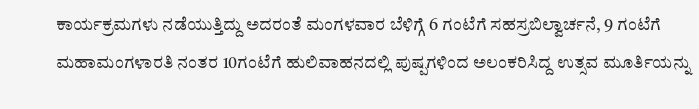ಕಾರ್ಯಕ್ರಮಗಳು ನಡೆಯುತ್ತಿದ್ದು ಅದರಂತೆ ಮಂಗಳವಾರ ಬೆಳಿಗ್ಗೆ 6 ಗಂಟೆಗೆ ಸಹಸ್ರಬಿಲ್ವಾರ್ಚನೆ, 9 ಗಂಟೆಗೆ ಮಹಾಮಂಗಳಾರತಿ ನಂತರ 10ಗಂಟೆಗೆ ಹುಲಿವಾಹನದಲ್ಲಿ ಪುಷ್ಪಗಳಿಂದ ಅಲಂಕರಿಸಿದ್ದ ಉತ್ಸವ ಮೂರ್ತಿಯನ್ನು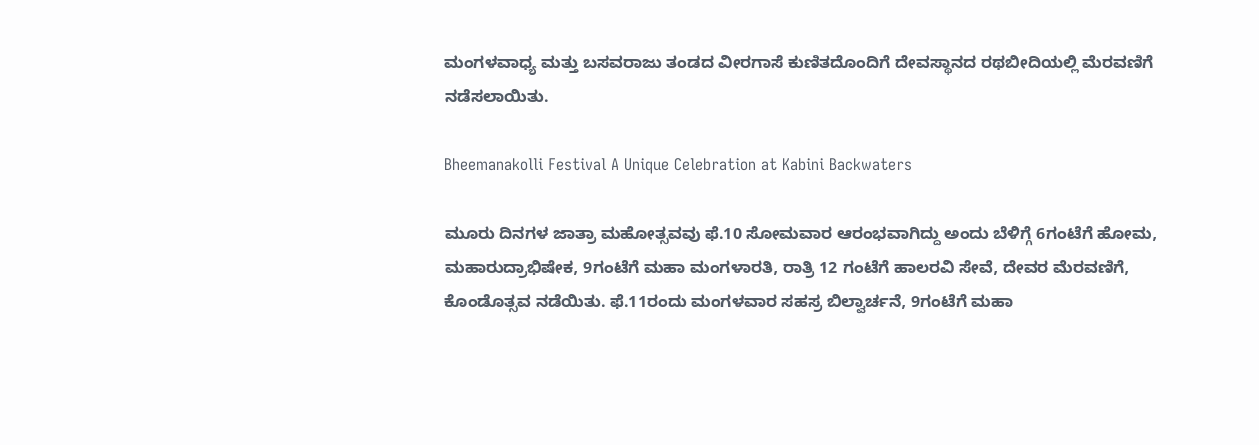ಮಂಗಳವಾಧ್ಯ ಮತ್ತು ಬಸವರಾಜು ತಂಡದ ವೀರಗಾಸೆ ಕುಣಿತದೊಂದಿಗೆ ದೇವಸ್ಥಾನದ ರಥಬೀದಿಯಲ್ಲಿ ಮೆರವಣಿಗೆ ನಡೆಸಲಾಯಿತು.

Bheemanakolli Festival A Unique Celebration at Kabini Backwaters

ಮೂರು ದಿನಗಳ ಜಾತ್ರಾ ಮಹೋತ್ಸವವು ಫೆ.10 ಸೋಮವಾರ ಆರಂಭವಾಗಿದ್ದು ಅಂದು ಬೆಳಿಗ್ಗೆ 6ಗಂಟೆಗೆ ಹೋಮ, ಮಹಾರುದ್ರಾಭಿಷೇಕ, 9ಗಂಟೆಗೆ ಮಹಾ ಮಂಗಳಾರತಿ, ರಾತ್ರಿ 12 ಗಂಟೆಗೆ ಹಾಲರವಿ ಸೇವೆ, ದೇವರ ಮೆರವಣಿಗೆ, ಕೊಂಡೊತ್ಸವ ನಡೆಯಿತು. ಫೆ.11ರಂದು ಮಂಗಳವಾರ ಸಹಸ್ರ ಬಿಲ್ವಾರ್ಚನೆ, 9ಗಂಟೆಗೆ ಮಹಾ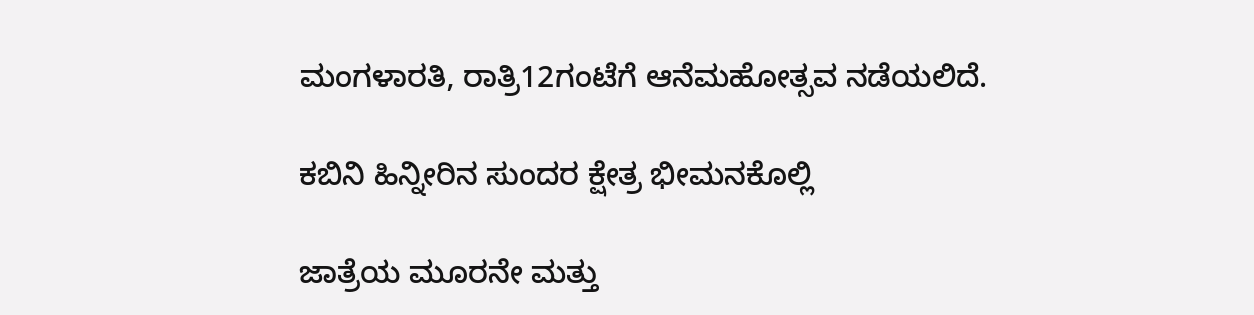ಮಂಗಳಾರತಿ, ರಾತ್ರಿ12ಗಂಟೆಗೆ ಆನೆಮಹೋತ್ಸವ ನಡೆಯಲಿದೆ.

ಕಬಿನಿ ಹಿನ್ನೀರಿನ ಸುಂದರ ಕ್ಷೇತ್ರ ಭೀಮನಕೊಲ್ಲಿ

ಜಾತ್ರೆಯ ಮೂರನೇ ಮತ್ತು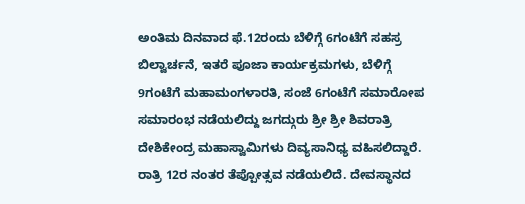ಅಂತಿಮ ದಿನವಾದ ಫೆ.12ರಂದು ಬೆಳಿಗ್ಗೆ 6ಗಂಟೆಗೆ ಸಹಸ್ರ ಬಿಲ್ವಾರ್ಚನೆ, ಇತರೆ ಪೂಜಾ ಕಾರ್ಯಕ್ರಮಗಳು, ಬೆಳಿಗ್ಗೆ 9ಗಂಟೆಗೆ ಮಹಾಮಂಗಳಾರತಿ, ಸಂಜೆ 6ಗಂಟೆಗೆ ಸಮಾರೋಪ ಸಮಾರಂಭ ನಡೆಯಲಿದ್ದು ಜಗದ್ಗುರು ಶ್ರೀ ಶ್ರೀ ಶಿವರಾತ್ರಿ ದೇಶಿಕೇಂದ್ರ ಮಹಾಸ್ವಾಮಿಗಳು ದಿವ್ಯಸಾನಿಧ್ಯ ವಹಿಸಲಿದ್ದಾರೆ. ರಾತ್ರಿ 12ರ ನಂತರ ತೆಪ್ಪೋತ್ಸವ ನಡೆಯಲಿದೆ. ದೇವಸ್ಥಾನದ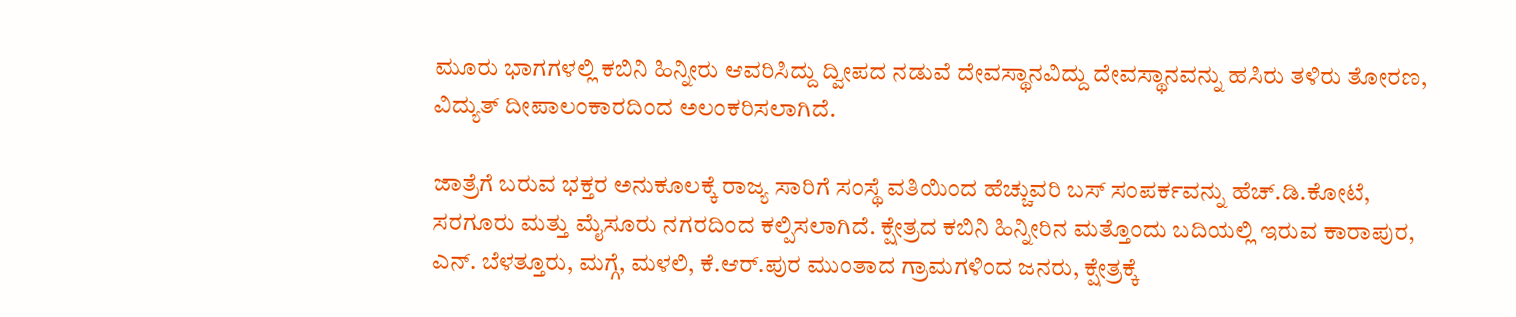ಮೂರು ಭಾಗಗಳಲ್ಲಿ ಕಬಿನಿ ಹಿನ್ನೀರು ಆವರಿಸಿದ್ದು ದ್ವೀಪದ ನಡುವೆ ದೇವಸ್ಥಾನವಿದ್ದು ದೇವಸ್ಥಾನವನ್ನು ಹಸಿರು ತಳಿರು ತೋರಣ, ವಿದ್ಯುತ್ ದೀಪಾಲಂಕಾರದಿಂದ ಅಲಂಕರಿಸಲಾಗಿದೆ.

ಜಾತ್ರೆಗೆ ಬರುವ ಭಕ್ತರ ಅನುಕೂಲಕ್ಕೆ ರಾಜ್ಯ ಸಾರಿಗೆ ಸಂಸ್ಥೆ ವತಿಯಿಂದ ಹೆಚ್ಚುವರಿ ಬಸ್ ಸಂಪರ್ಕವನ್ನು ಹೆಚ್.ಡಿ.ಕೋಟೆ, ಸರಗೂರು ಮತ್ತು ಮೈಸೂರು ನಗರದಿಂದ ಕಲ್ಪಿಸಲಾಗಿದೆ. ಕ್ಷೇತ್ರದ ಕಬಿನಿ ಹಿನ್ನೀರಿನ ಮತ್ತೊಂದು ಬದಿಯಲ್ಲಿ ಇರುವ ಕಾರಾಪುರ, ಎನ್. ಬೆಳತ್ತೂರು, ಮಗ್ಗೆ, ಮಳಲಿ, ಕೆ.ಆರ್.ಪುರ ಮುಂತಾದ ಗ್ರಾಮಗಳಿಂದ ಜನರು, ಕ್ಷೇತ್ರಕ್ಕೆ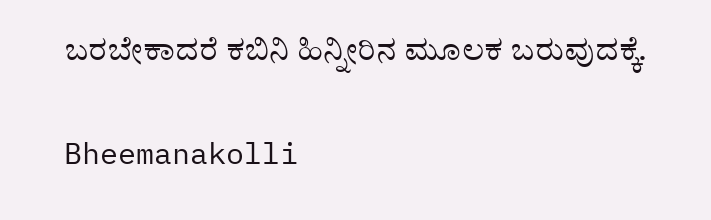ಬರಬೇಕಾದರೆ ಕಬಿನಿ ಹಿನ್ನೀರಿನ ಮೂಲಕ ಬರುವುದಕ್ಕೆ.

Bheemanakolli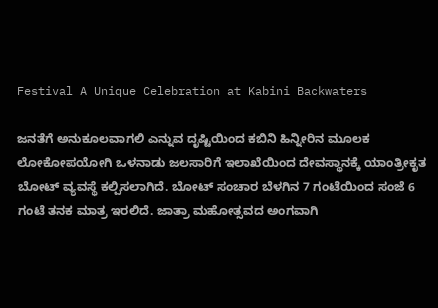Festival A Unique Celebration at Kabini Backwaters

ಜನತೆಗೆ ಅನುಕೂಲವಾಗಲಿ ಎನ್ನುವ ದೃಷ್ಟಿಯಿಂದ ಕಬಿನಿ ಹಿನ್ನೀರಿನ ಮೂಲಕ ಲೋಕೋಪಯೋಗಿ ಒಳನಾಡು ಜಲಸಾರಿಗೆ ಇಲಾಖೆಯಿಂದ ದೇವಸ್ಥಾನಕ್ಕೆ ಯಾಂತ್ರೀಕೃತ ಬೋಟ್ ವ್ಯವಸ್ಥೆ ಕಲ್ಪಿಸಲಾಗಿದೆ. ಬೋಟ್ ಸಂಚಾರ ಬೆಳಗಿನ 7 ಗಂಟೆಯಿಂದ ಸಂಜೆ 6 ಗಂಟೆ ತನಕ ಮಾತ್ರ ಇರಲಿದೆ. ಜಾತ್ರಾ ಮಹೋತ್ಸವದ ಅಂಗವಾಗಿ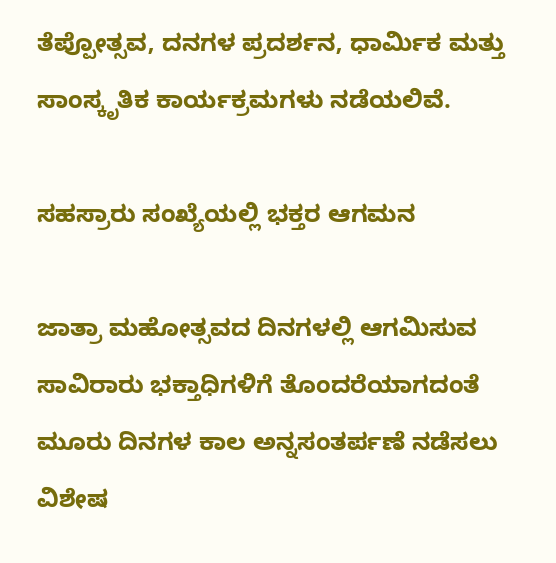ತೆಪ್ಪೋತ್ಸವ, ದನಗಳ ಪ್ರದರ್ಶನ, ಧಾರ್ಮಿಕ ಮತ್ತು ಸಾಂಸ್ಕೃತಿಕ ಕಾರ್ಯಕ್ರಮಗಳು ನಡೆಯಲಿವೆ.

ಸಹಸ್ರಾರು ಸಂಖ್ಯೆಯಲ್ಲಿ ಭಕ್ತರ ಆಗಮನ

ಜಾತ್ರಾ ಮಹೋತ್ಸವದ ದಿನಗಳಲ್ಲಿ ಆಗಮಿಸುವ ಸಾವಿರಾರು ಭಕ್ತಾಧಿಗಳಿಗೆ ತೊಂದರೆಯಾಗದಂತೆ ಮೂರು ದಿನಗಳ ಕಾಲ ಅನ್ನಸಂತರ್ಪಣೆ ನಡೆಸಲು ವಿಶೇಷ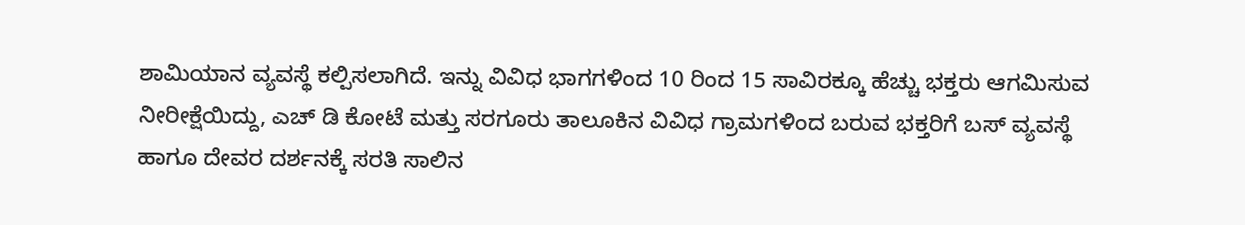ಶಾಮಿಯಾನ ವ್ಯವಸ್ಥೆ ಕಲ್ಪಿಸಲಾಗಿದೆ. ಇನ್ನು ವಿವಿಧ ಭಾಗಗಳಿಂದ 10 ರಿಂದ 15 ಸಾವಿರಕ್ಕೂ ಹೆಚ್ಚು ಭಕ್ತರು ಆಗಮಿಸುವ ನೀರೀಕ್ಷೆಯಿದ್ದು, ಎಚ್ ಡಿ ಕೋಟೆ ಮತ್ತು ಸರಗೂರು ತಾಲೂಕಿನ ವಿವಿಧ ಗ್ರಾಮಗಳಿಂದ ಬರುವ ಭಕ್ತರಿಗೆ ಬಸ್ ವ್ಯವಸ್ಥೆ ಹಾಗೂ ದೇವರ ದರ್ಶನಕ್ಕೆ ಸರತಿ ಸಾಲಿನ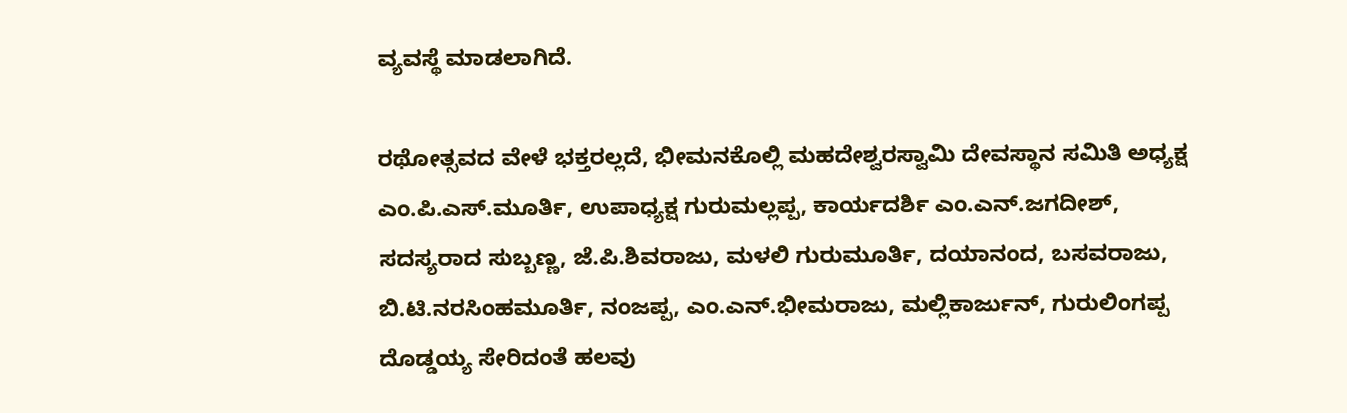ವ್ಯವಸ್ಥೆ ಮಾಡಲಾಗಿದೆ.

ರಥೋತ್ಸವದ ವೇಳೆ ಭಕ್ತರಲ್ಲದೆ, ಭೀಮನಕೊಲ್ಲಿ ಮಹದೇಶ್ವರಸ್ವಾಮಿ ದೇವಸ್ಥಾನ ಸಮಿತಿ ಅಧ್ಯಕ್ಷ ಎಂ.ಪಿ.ಎಸ್.ಮೂರ್ತಿ, ಉಪಾಧ್ಯಕ್ಷ ಗುರುಮಲ್ಲಪ್ಪ, ಕಾರ್ಯದರ್ಶಿ ಎಂ.ಎನ್.ಜಗದೀಶ್, ಸದಸ್ಯರಾದ ಸುಬ್ಬಣ್ಣ, ಜೆ.ಪಿ.ಶಿವರಾಜು, ಮಳಲಿ ಗುರುಮೂರ್ತಿ, ದಯಾನಂದ, ಬಸವರಾಜು, ಬಿ.ಟಿ.ನರಸಿಂಹಮೂರ್ತಿ, ನಂಜಪ್ಪ, ಎಂ.ಎನ್.ಭೀಮರಾಜು, ಮಲ್ಲಿಕಾರ್ಜುನ್, ಗುರುಲಿಂಗಪ್ಪ ದೊಡ್ಡಯ್ಯ ಸೇರಿದಂತೆ ಹಲವು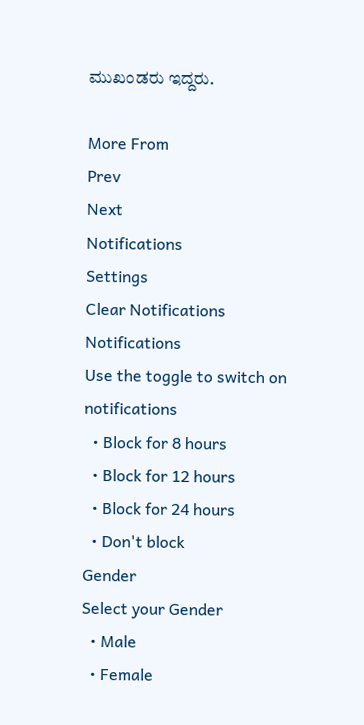ಮುಖಂಡರು ಇದ್ದರು.

More From
Prev
Next
Notifications
Settings
Clear Notifications
Notifications
Use the toggle to switch on notifications
  • Block for 8 hours
  • Block for 12 hours
  • Block for 24 hours
  • Don't block
Gender
Select your Gender
  • Male
  • Female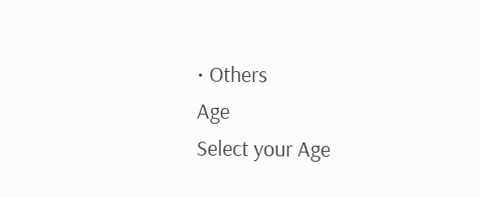• Others
Age
Select your Age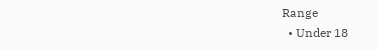Range
  • Under 18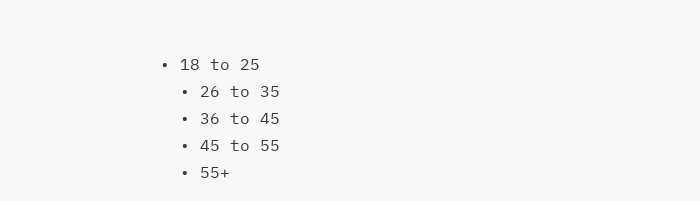• 18 to 25
  • 26 to 35
  • 36 to 45
  • 45 to 55
  • 55+